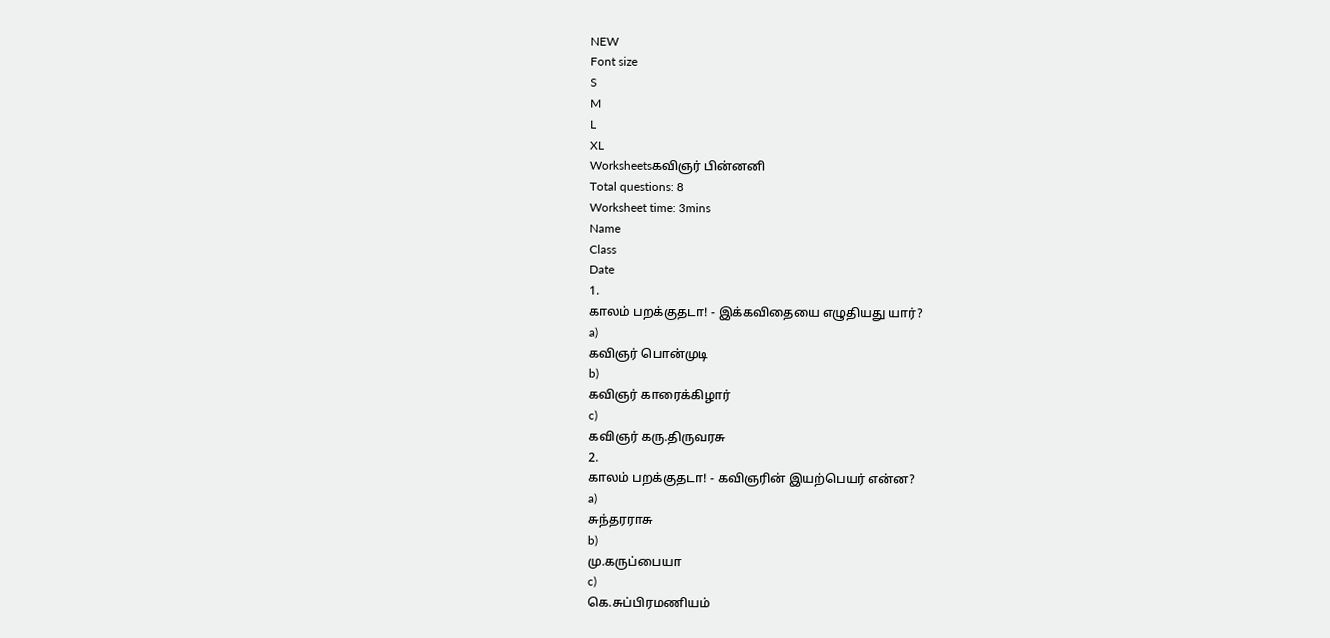NEW
Font size
S
M
L
XL
Worksheetsகவிஞர் பின்னனி
Total questions: 8
Worksheet time: 3mins
Name
Class
Date
1.
காலம் பறக்குதடா! - இக்கவிதையை எழுதியது யார்?
a)
கவிஞர் பொன்முடி
b)
கவிஞர் காரைக்கிழார்
c)
கவிஞர் கரு.திருவரசு
2.
காலம் பறக்குதடா! - கவிஞரின் இயற்பெயர் என்ன?
a)
சுந்தரராசு
b)
மு.கருப்பையா
c)
கெ.சுப்பிரமணியம்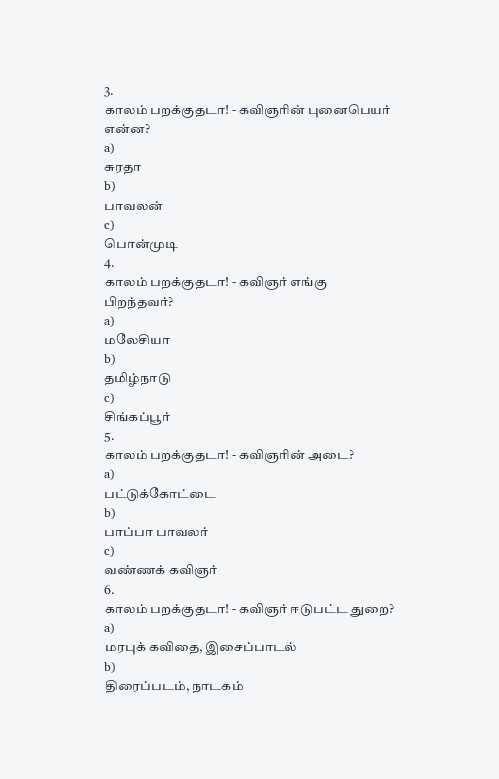3.
காலம் பறக்குதடா! - கவிஞரின் புனைபெயர் என்ன?
a)
சுரதா
b)
பாவலன்
c)
பொன்முடி
4.
காலம் பறக்குதடா! - கவிஞர் எங்கு பிறந்தவர்?
a)
மலேசியா
b)
தமிழ்நாடு
c)
சிங்கப்பூர்
5.
காலம் பறக்குதடா! - கவிஞரின் அடை?
a)
பட்டுக்கோட்டை
b)
பாப்பா பாவலர்
c)
வண்ணக் கவிஞர்
6.
காலம் பறக்குதடா! - கவிஞர் ஈடுபட்ட துறை?
a)
மரபுக் கவிதை, இசைப்பாடல்
b)
திரைப்படம், நாடகம்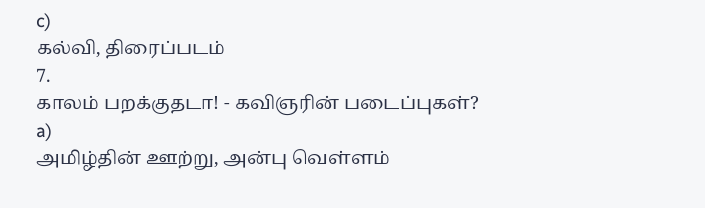c)
கல்வி, திரைப்படம்
7.
காலம் பறக்குதடா! - கவிஞரின் படைப்புகள்?
a)
அமிழ்தின் ஊற்று, அன்பு வெள்ளம்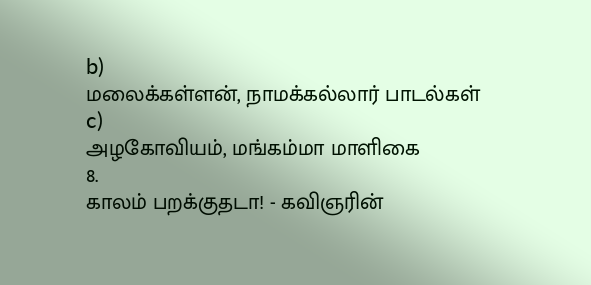b)
மலைக்கள்ளன், நாமக்கல்லார் பாடல்கள்
c)
அழகோவியம், மங்கம்மா மாளிகை
8.
காலம் பறக்குதடா! - கவிஞரின்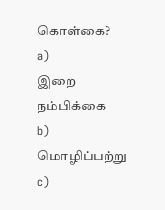கொள்கை?
a)
இறை நம்பிக்கை
b)
மொழிப்பற்று
c)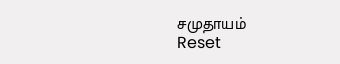சமுதாயம்
Reset